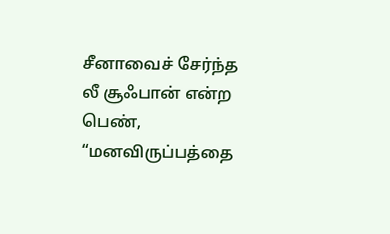சீனாவைச் சேர்ந்த லீ சூஃபான் என்ற பெண், “மனவிருப்பத்தை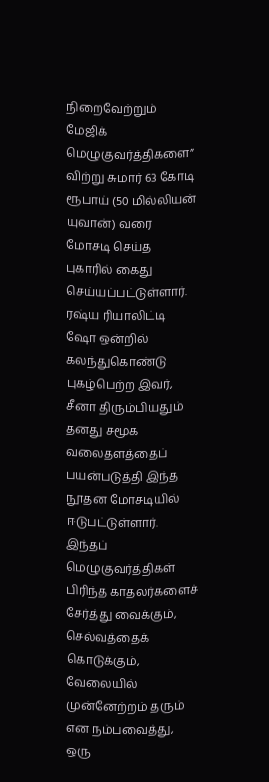நிறைவேற்றும் மேஜிக் மெழுகுவர்த்திகளை” விற்று சுமார் 63 கோடி ரூபாய் (50 மில்லியன் யுவான்) வரை மோசடி செய்த புகாரில் கைது செய்யப்பட்டுள்ளார். ரஷ்ய ரியாலிட்டி ஷோ ஒன்றில் கலந்துகொண்டு புகழ்பெற்ற இவர், சீனா திரும்பியதும் தனது சமூக வலைதளத்தைப் பயன்படுத்தி இந்த நூதன மோசடியில் ஈடுபட்டுள்ளார். இந்தப் மெழுகுவர்த்திகள் பிரிந்த காதலர்களைச் சேர்த்து வைக்கும், செல்வத்தைக் கொடுக்கும், வேலையில் முன்னேற்றம் தரும் என நம்பவைத்து, ஒரு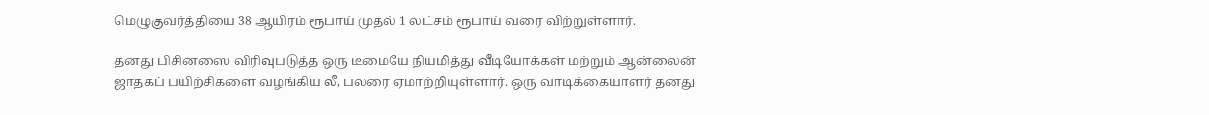மெழுகுவர்த்தியை 38 ஆயிரம் ரூபாய் முதல் 1 லட்சம் ரூபாய் வரை விற்றுள்ளார்.

தனது பிசினஸை விரிவுபடுத்த ஒரு டீமையே நியமித்து வீடியோக்கள் மற்றும் ஆன்லைன் ஜாதகப் பயிற்சிகளை வழங்கிய லீ, பலரை ஏமாற்றியுள்ளார். ஒரு வாடிக்கையாளர் தனது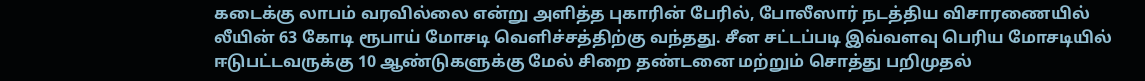கடைக்கு லாபம் வரவில்லை என்று அளித்த புகாரின் பேரில், போலீஸார் நடத்திய விசாரணையில் லீயின் 63 கோடி ரூபாய் மோசடி வெளிச்சத்திற்கு வந்தது. சீன சட்டப்படி இவ்வளவு பெரிய மோசடியில் ஈடுபட்டவருக்கு 10 ஆண்டுகளுக்கு மேல் சிறை தண்டனை மற்றும் சொத்து பறிமுதல்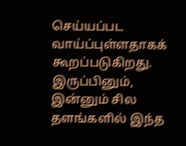செய்யப்பட வாய்ப்புள்ளதாகக் கூறப்படுகிறது. இருப்பினும், இன்னும் சில தளங்களில் இந்த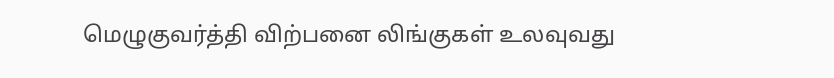மெழுகுவர்த்தி விற்பனை லிங்குகள் உலவுவது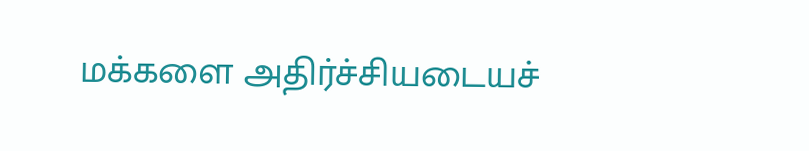மக்களை அதிர்ச்சியடையச்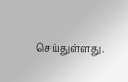செய்துள்ளது.